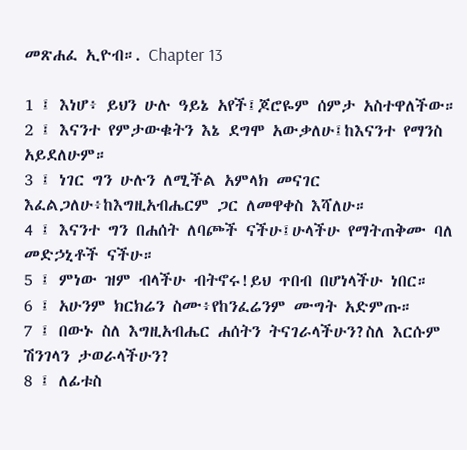መጽሐፈ ኢዮብ።. Chapter 13

1 ፤ እነሆ፥ ይህን ሁሉ ዓይኔ አየች፤ጆሮዬም ሰምታ አስተዋለችው።
2 ፤ እናንተ የምታውቁትን እኔ ደግሞ አውቃለሁ፤ከእናንተ የማንስ አይደለሁም።
3 ፤ ነገር ግን ሁሉን ለሚችል አምላክ መናገር እፈልጋለሁ፥ከእግዚአብሔርም ጋር ለመዋቀስ እሻለሁ።
4 ፤ እናንተ ግን በሐሰት ለባጮች ናችሁ፤ሁላችሁ የማትጠቅሙ ባለ መድኃኒቶች ናችሁ።
5 ፤ ምነው ዝም ብላችሁ ብትኖሩ!ይህ ጥበብ በሆነላችሁ ነበር።
6 ፤ አሁንም ክርክሬን ስሙ፥የከንፈሬንም ሙግት አድምጡ።
7 ፤ በውኑ ስለ እግዚአብሔር ሐሰትን ትናገራላችሁን?ስለ እርሱም ሽንገላን ታወራላችሁን?
8 ፤ ለፊቱስ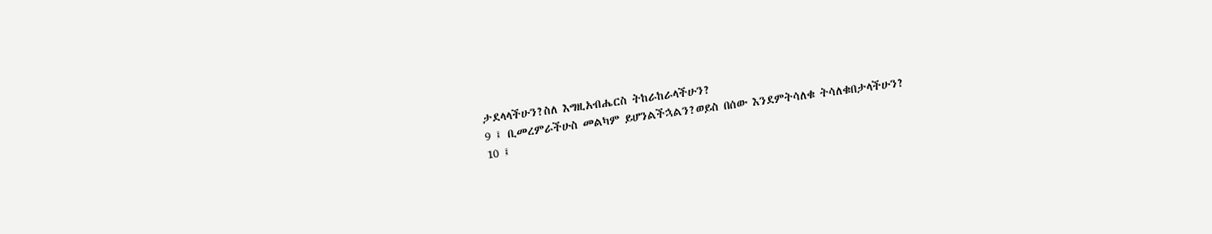ታደላላችሁን?ስለ እግዚአብሔርስ ትከራከራላችሁን?
9 ፤ ቢመረምራችሁስ መልካም ይሆንልችኋልን?ወይስ በሰው እንደምትሳለቁ ትሳለቁበታላችሁን?
10 ፤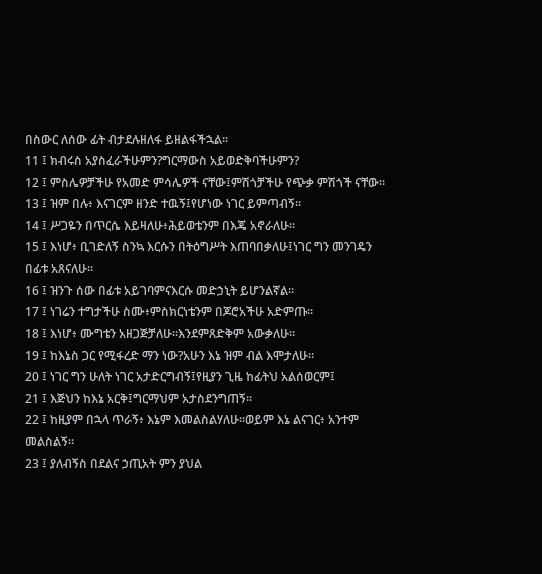በስውር ለሰው ፊት ብታደሉዘለፋ ይዘልፋችኋል።
11 ፤ ክብሩስ አያስፈራችሁምን?ግርማውስ አይወድቅባችሁምን?
12 ፤ ምስሌዎቻችሁ የአመድ ምሳሌዎች ናቸው፤ምሽጎቻችሁ የጭቃ ምሽጎች ናቸው።
13 ፤ ዝም በሉ፥ እናገርም ዘንድ ተዉኝ፤የሆነው ነገር ይምጣብኝ።
14 ፤ ሥጋዬን በጥርሴ እይዛለሁ፥ሕይወቴንም በእጄ አኖራለሁ።
15 ፤ እነሆ፥ ቢገድለኝ ስንኳ እርሱን በትዕግሥት እጠባበቃለሁ፤ነገር ግን መንገዴን በፊቱ አጸናለሁ።
16 ፤ ዝንጉ ሰው በፊቱ አይገባምናእርሱ መድኃኒት ይሆንልኛል።
17 ፤ ነገሬን ተግታችሁ ስሙ፥ምስክርነቴንም በጆሮአችሁ አድምጡ።
18 ፤ እነሆ፥ ሙግቴን አዘጋጅቻለሁ።እንደምጸድቅም አውቃለሁ።
19 ፤ ከእኔስ ጋር የሚፋረድ ማን ነው?አሁን እኔ ዝም ብል እሞታለሁ።
20 ፤ ነገር ግን ሁለት ነገር አታድርግብኝ፤የዚያን ጊዜ ከፊትህ አልሰወርም፤
21 ፤ እጅህን ከእኔ አርቅ፤ግርማህም አታስደንግጠኝ።
22 ፤ ከዚያም በኋላ ጥራኝ፥ እኔም እመልስልሃለሁ።ወይም እኔ ልናገር፥ አንተም መልስልኝ።
23 ፤ ያለብኝስ በደልና ኃጢአት ምን ያህል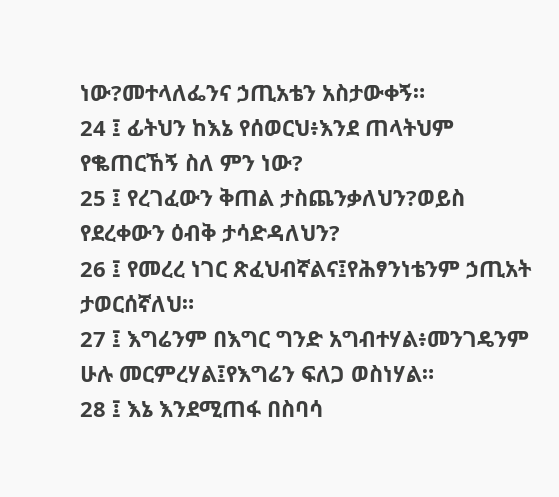ነው?መተላለፌንና ኃጢአቴን አስታውቀኝ።
24 ፤ ፊትህን ከእኔ የሰወርህ፥እንደ ጠላትህም የቈጠርኸኝ ስለ ምን ነው?
25 ፤ የረገፈውን ቅጠል ታስጨንቃለህን?ወይስ የደረቀውን ዕብቅ ታሳድዳለህን?
26 ፤ የመረረ ነገር ጽፈህብኛልና፤የሕፃንነቴንም ኃጢአት ታወርሰኛለህ።
27 ፤ እግሬንም በእግር ግንድ አግብተሃል፥መንገዴንም ሁሉ መርምረሃል፤የእግሬን ፍለጋ ወስነሃል።
28 ፤ እኔ እንደሚጠፋ በስባሳ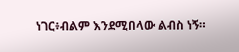ነገር፥ብልም እንደሚበላው ልብስ ነኝ።